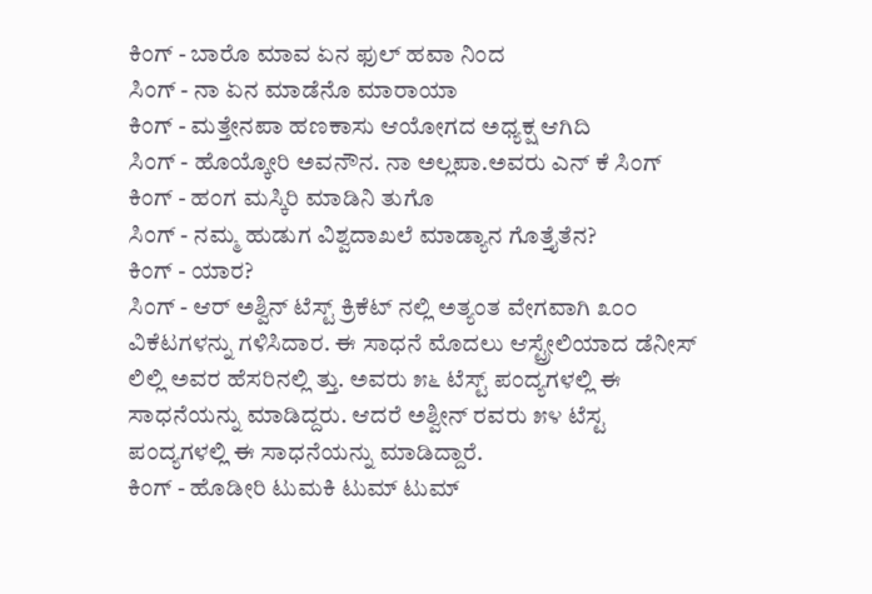ಕಿಂಗ್ - ಬಾರೊ ಮಾವ ಏನ ಫುಲ್ ಹವಾ ನಿಂದ
ಸಿಂಗ್ - ನಾ ಏನ ಮಾಡೆನೊ ಮಾರಾಯಾ
ಕಿಂಗ್ - ಮತ್ತೇನಪಾ ಹಣಕಾಸು ಆಯೋಗದ ಅಧ್ಯಕ್ಷ ಆಗಿದಿ
ಸಿಂಗ್ - ಹೊಯ್ಕೋರಿ ಅವನೌನ. ನಾ ಅಲ್ಲಪಾ.ಅವರು ಎನ್ ಕೆ ಸಿಂಗ್
ಕಿಂಗ್ - ಹಂಗ ಮಸ್ಕಿರಿ ಮಾಡಿನಿ ತುಗೊ
ಸಿಂಗ್ - ನಮ್ಮ ಹುಡುಗ ವಿಶ್ವದಾಖಲೆ ಮಾಡ್ಯಾನ ಗೊತ್ತೈತೆನ?
ಕಿಂಗ್ - ಯಾರ?
ಸಿಂಗ್ - ಆರ್ ಅಶ್ವಿನ್ ಟೆಸ್ಟ್ ಕ್ರಿಕೆಟ್ ನಲ್ಲಿ ಅತ್ಯಂತ ವೇಗವಾಗಿ ೩೦೦ ವಿಕೆಟಗಳನ್ನು ಗಳಿಸಿದಾರ. ಈ ಸಾಧನೆ ಮೊದಲು ಆಸ್ಟ್ರೇಲಿಯಾದ ಡೆನೀಸ್ ಲಿಲ್ಲಿ ಅವರ ಹೆಸರಿನಲ್ಲಿ ತ್ತು. ಅವರು ೫೬ ಟೆಸ್ಟ್ ಪಂದ್ಯಗಳಲ್ಲಿ ಈ ಸಾಧನೆಯನ್ನು ಮಾಡಿದ್ದರು. ಆದರೆ ಅಶ್ವೀನ್ ರವರು ೫೪ ಟೆಸ್ಟ ಪಂದ್ಯಗಳಲ್ಲಿ ಈ ಸಾಧನೆಯನ್ನು ಮಾಡಿದ್ದಾರೆ.
ಕಿಂಗ್ - ಹೊಡೀರಿ ಟುಮಕಿ ಟುಮ್ ಟುಮ್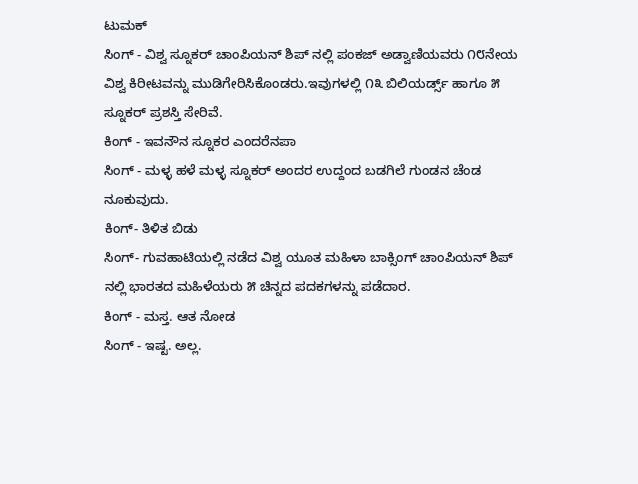ಟುಮಕ್
ಸಿಂಗ್ - ವಿಶ್ವ ಸ್ನೂಕರ್ ಚಾಂಪಿಯನ್ ಶಿಪ್ ನಲ್ಲಿ ಪಂಕಜ್ ಅಡ್ವಾಣಿಯವರು ೧೮ನೇಯ ವಿಶ್ವ ಕಿರೀಟವನ್ನು ಮುಡಿಗೇರಿಸಿಕೊಂಡರು.ಇವುಗಳಲ್ಲಿ ೧೩ ಬಿಲಿಯರ್ಡ್ಸ್ ಹಾಗೂ ೫ ಸ್ನೂಕರ್ ಪ್ರಶಸ್ತಿ ಸೇರಿವೆ.
ಕಿಂಗ್ - ಇವನೌನ ಸ್ನೂಕರ ಎಂದರೆನಪಾ
ಸಿಂಗ್ - ಮಳ್ಳ ಹಳೆ ಮಳ್ಳ ಸ್ನೂಕರ್ ಅಂದರ ಉದ್ದಂದ ಬಡಗಿಲೆ ಗುಂಡನ ಚೆಂಡ ನೂಕುವುದು.
ಕಿಂಗ್- ತಿಳಿತ ಬಿಡು
ಸಿಂಗ್- ಗುವಹಾಟಿಯಲ್ಲಿ ನಡೆದ ವಿಶ್ವ ಯೂತ ಮಹಿಳಾ ಬಾಕ್ಸಿಂಗ್ ಚಾಂಪಿಯನ್ ಶಿಪ್ ನಲ್ಲಿ ಭಾರತದ ಮಹಿಳೆಯರು ೫ ಚಿನ್ನದ ಪದಕಗಳನ್ನು ಪಡೆದಾರ.
ಕಿಂಗ್ - ಮಸ್ತ. ಆತ ನೋಡ
ಸಿಂಗ್ - ಇಷ್ಟ. ಅಲ್ಲ.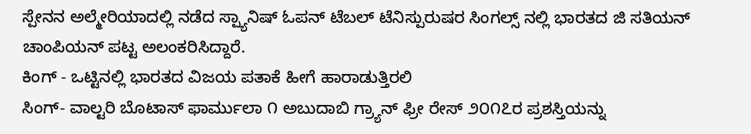ಸ್ಪೇನನ ಅಲ್ಮೇರಿಯಾದಲ್ಲಿ ನಡೆದ ಸ್ಪ್ಯಾನಿಷ್ ಓಪನ್ ಟೆಬಲ್ ಟೆನಿಸ್ಪುರುಷರ ಸಿಂಗಲ್ಸ್ ನಲ್ಲಿ ಭಾರತದ ಜಿ ಸತಿಯನ್ ಚಾಂಪಿಯನ್ ಪಟ್ಟ ಅಲಂಕರಿಸಿದ್ದಾರೆ.
ಕಿಂಗ್ - ಒಟ್ಟಿನಲ್ಲಿ ಭಾರತದ ವಿಜಯ ಪತಾಕೆ ಹೀಗೆ ಹಾರಾಡುತ್ತಿರಲಿ
ಸಿಂಗ್- ವಾಲ್ಟರಿ ಬೊಟಾಸ್ ಫಾರ್ಮುಲಾ ೧ ಅಬುದಾಬಿ ಗ್ರ್ಯಾನ್ ಫ್ರೀ ರೇಸ್ ೨೦೧೭ರ ಪ್ರಶಸ್ತಿಯನ್ನು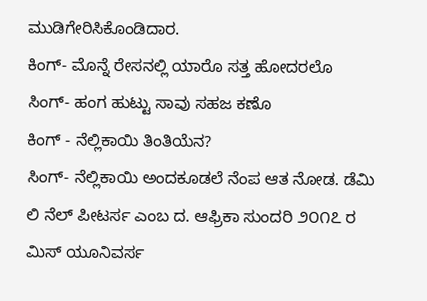ಮುಡಿಗೇರಿಸಿಕೊಂಡಿದಾರ.
ಕಿಂಗ್- ಮೊನ್ನೆ ರೇಸನಲ್ಲಿ ಯಾರೊ ಸತ್ತ ಹೋದರಲೊ
ಸಿಂಗ್- ಹಂಗ ಹುಟ್ಟು ಸಾವು ಸಹಜ ಕಣೊ
ಕಿಂಗ್ - ನೆಲ್ಲಿಕಾಯಿ ತಿಂತಿಯೆನ?
ಸಿಂಗ್- ನೆಲ್ಲಿಕಾಯಿ ಅಂದಕೂಡಲೆ ನೆಂಪ ಆತ ನೋಡ. ಡೆಮಿ ಲಿ ನೆಲ್ ಪೀಟರ್ಸ ಎಂಬ ದ. ಆಫ್ರಿಕಾ ಸುಂದರಿ ೨೦೧೭ ರ ಮಿಸ್ ಯೂನಿವರ್ಸ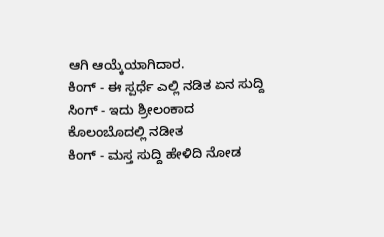ಆಗಿ ಆಯ್ಕೆಯಾಗಿದಾರ.
ಕಿಂಗ್ - ಈ ಸ್ಪರ್ಧೆ ಎಲ್ಲಿ ನಡಿತ ಏನ ಸುದ್ದಿ
ಸಿಂಗ್ - ಇದು ಶ್ರೀಲಂಕಾದ ಕೊಲಂಬೊದಲ್ಲಿ ನಡೀತ
ಕಿಂಗ್ - ಮಸ್ತ ಸುದ್ದಿ ಹೇಳಿದಿ ನೋಡ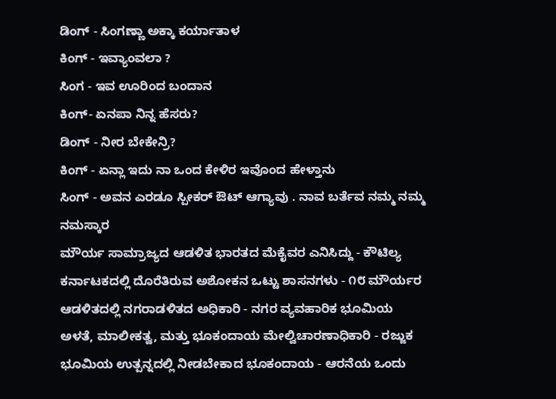ಡಿಂಗ್ - ಸಿಂಗಣ್ಣಾ ಅಕ್ಕಾ ಕರ್ಯಾತಾಳ
ಕಿಂಗ್ - ಇವ್ಯಾಂವಲಾ ?
ಸಿಂಗ - ಇವ ಊರಿಂದ ಬಂದಾನ
ಕಿಂಗ್- ಏನಪಾ ನಿನ್ನ ಹೆಸರು?
ಡಿಂಗ್ - ನೀರ ಬೇಕೇನ್ರಿ?
ಕಿಂಗ್ - ಏನ್ಲಾ ಇದು ನಾ ಒಂದ ಕೇಳಿರ ಇವೊಂದ ಹೇಳ್ತಾನು
ಸಿಂಗ್ - ಅವನ ಎರಡೂ ಸ್ಪೀಕರ್ ಔಟ್ ಆಗ್ಯಾವು . ನಾವ ಬರ್ತೆವ ನಮ್ಮ ನಮ್ಮ ನಮಸ್ಕಾರ
ಮೌರ್ಯ ಸಾಮ್ರಾಜ್ಯದ ಆಡಳಿತ ಭಾರತದ ಮೆಕೈವರ ಎನಿಸಿದ್ದು - ಕೌಟಿಲ್ಯ ಕರ್ನಾಟಕದಲ್ಲಿ ದೊರೆತಿರುವ ಅಶೋಕನ ಒಟ್ಟು ಶಾಸನಗಳು - ೧೮ ಮೌರ್ಯರ ಆಡಳಿತದಲ್ಲಿ ನಗರಾಡಳಿತದ ಅಧಿಕಾರಿ - ನಗರ ವ್ಯವಹಾರಿಕ ಭೂಮಿಯ ಅಳತೆ, ಮಾಲೀಕತ್ವ, ಮತ್ತು ಭೂಕಂದಾಯ ಮೇಲ್ವಿಚಾರಣಾಧಿಕಾರಿ - ರಜ್ಜುಕ ಭೂಮಿಯ ಉತ್ಪನ್ನದಲ್ಲಿ ನೀಡಬೇಕಾದ ಭೂಕಂದಾಯ - ಆರನೆಯ ಒಂದು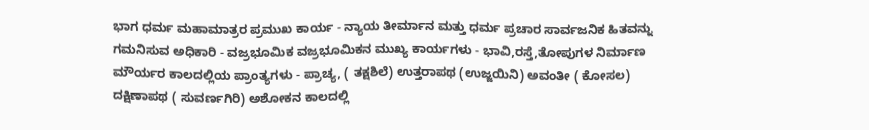ಭಾಗ ಧರ್ಮ ಮಹಾಮಾತ್ರರ ಪ್ರಮುಖ ಕಾರ್ಯ - ನ್ಯಾಯ ತೀರ್ಮಾನ ಮತ್ತು ಧರ್ಮ ಪ್ರಚಾರ ಸಾರ್ವಜನಿಕ ಹಿತವನ್ನು ಗಮನಿಸುವ ಅಧಿಕಾರಿ - ವಜ್ರಭೂಮಿಕ ವಜ್ರಭೂಮಿಕನ ಮುಖ್ಯ ಕಾರ್ಯಗಳು - ಭಾವಿ,ರಸ್ತೆ,ತೋಪುಗಳ ನಿರ್ಮಾಣ ಮೌರ್ಯರ ಕಾಲದಲ್ಲಿಯ ಪ್ರಾಂತ್ಯಗಳು - ಪ್ರಾಚ್ಯ, ( ತಕ್ಷಶಿಲೆ) ಉತ್ತರಾಪಥ (ಉಜ್ಜಯಿನಿ) ಅವಂತೀ ( ಕೋಸಲ) ದಕ್ಷಿಣಾಪಥ ( ಸುವರ್ಣಗಿರಿ) ಅಶೋಕನ ಕಾಲದಲ್ಲಿ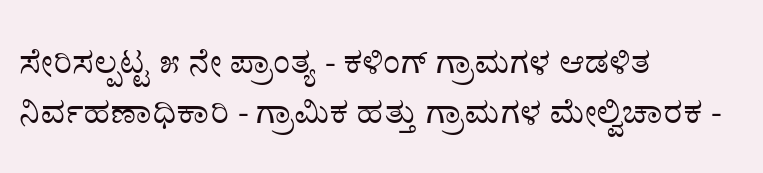ಸೇರಿಸಲ್ಪಟ್ಟ ೫ ನೇ ಪ್ರಾಂತ್ಯ - ಕಳಿಂಗ್ ಗ್ರಾಮಗಳ ಆಡಳಿತ ನಿರ್ವಹಣಾಧಿಕಾರಿ - ಗ್ರಾಮಿಕ ಹತ್ತು ಗ್ರಾಮಗಳ ಮೇಲ್ವಿಚಾರಕ -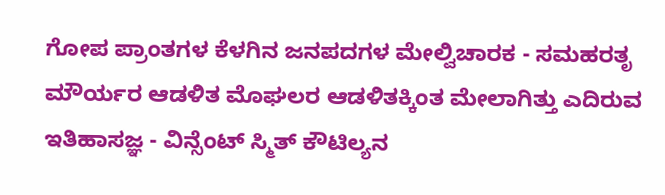ಗೋಪ ಪ್ರಾಂತಗಳ ಕೆಳಗಿನ ಜನಪದಗಳ ಮೇಲ್ವಿಚಾರಕ - ಸಮಹರತೃ ಮೌರ್ಯರ ಆಡಳಿತ ಮೊಘಲರ ಆಡಳಿತಕ್ಕಿಂತ ಮೇಲಾಗಿತ್ತು ಎದಿರುವ ಇತಿಹಾಸಜ್ಞ - ವಿನ್ಸೆಂಟ್ ಸ್ಮಿತ್ ಕೌಟಿಲ್ಯನ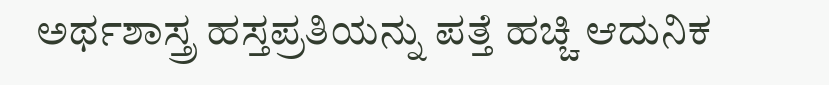ಅರ್ಥಶಾಸ್ತ್ರ ಹಸ್ತಪ್ರತಿಯನ್ನು ಪತ್ತೆ ಹಚ್ಚಿ ಆದುನಿಕ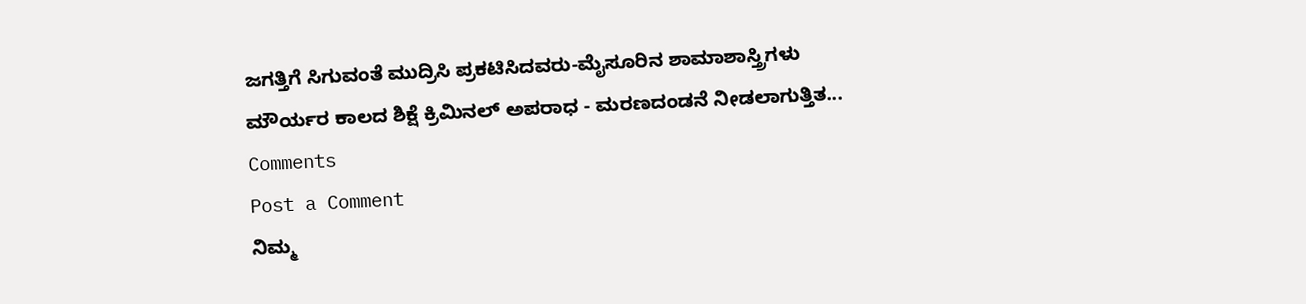ಜಗತ್ತಿಗೆ ಸಿಗುವಂತೆ ಮುದ್ರಿಸಿ ಪ್ರಕಟಿಸಿದವರು-ಮೈಸೂರಿನ ಶಾಮಾಶಾಸ್ತ್ರಿಗಳು ಮೌರ್ಯರ ಕಾಲದ ಶಿಕ್ಷೆ ಕ್ರಿಮಿನಲ್ ಅಪರಾಧ - ಮರಣದಂಡನೆ ನೀಡಲಾಗುತ್ತಿತ...
Comments
Post a Comment
ನಿಮ್ಮ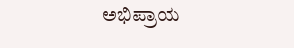ಅಭಿಪ್ರಾಯ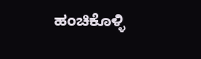ಹಂಚಿಕೊಳ್ಳಿ